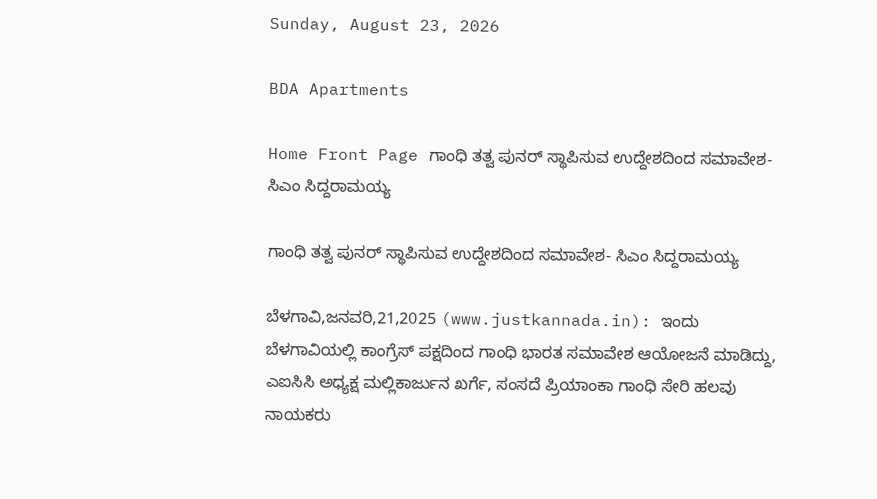Sunday, August 23, 2026

BDA Apartments

Home Front Page ಗಾಂಧಿ ತತ್ವ ಪುನರ್ ಸ್ಥಾಪಿಸುವ ಉದ್ದೇಶದಿಂದ ಸಮಾವೇಶ- ಸಿಎಂ ಸಿದ್ದರಾಮಯ್ಯ

ಗಾಂಧಿ ತತ್ವ ಪುನರ್ ಸ್ಥಾಪಿಸುವ ಉದ್ದೇಶದಿಂದ ಸಮಾವೇಶ- ಸಿಎಂ ಸಿದ್ದರಾಮಯ್ಯ

ಬೆಳಗಾವಿ,ಜನವರಿ,21,2025 (www.justkannada.in): ಇಂದು ಬೆಳಗಾವಿಯಲ್ಲಿ ಕಾಂಗ್ರೆಸ್ ಪಕ್ಷದಿಂದ ಗಾಂಧಿ ಭಾರತ ಸಮಾವೇಶ ಆಯೋಜನೆ ಮಾಡಿದ್ದು, ಎಐಸಿಸಿ ಅಧ್ಯಕ್ಷ ಮಲ್ಲಿಕಾರ್ಜುನ ಖರ್ಗೆ, ಸಂಸದೆ ಪ್ರಿಯಾಂಕಾ ಗಾಂಧಿ ಸೇರಿ ಹಲವು ನಾಯಕರು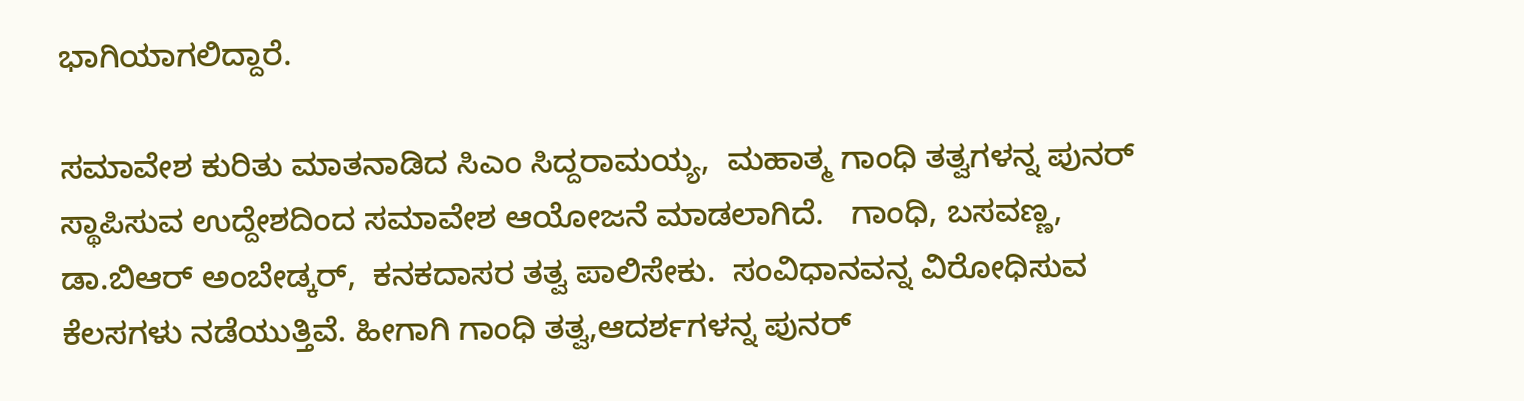ಭಾಗಿಯಾಗಲಿದ್ದಾರೆ.

ಸಮಾವೇಶ ಕುರಿತು ಮಾತನಾಡಿದ ಸಿಎಂ ಸಿದ್ದರಾಮಯ್ಯ,  ಮಹಾತ್ಮ ಗಾಂಧಿ ತತ್ವಗಳನ್ನ ಪುನರ್ ಸ್ಥಾಪಿಸುವ ಉದ್ದೇಶದಿಂದ ಸಮಾವೇಶ ಆಯೋಜನೆ ಮಾಡಲಾಗಿದೆ.   ಗಾಂಧಿ, ಬಸವಣ್ಣ, ಡಾ.ಬಿಆರ್ ಅಂಬೇಡ್ಕರ್,  ಕನಕದಾಸರ ತತ್ವ ಪಾಲಿಸೇಕು.  ಸಂವಿಧಾನವನ್ನ ವಿರೋಧಿಸುವ ಕೆಲಸಗಳು ನಡೆಯುತ್ತಿವೆ. ಹೀಗಾಗಿ ಗಾಂಧಿ ತತ್ವ,ಆದರ್ಶಗಳನ್ನ ಪುನರ್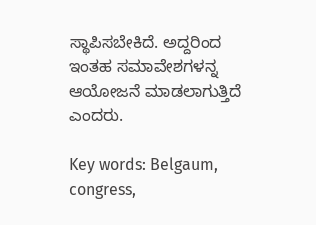ಸ್ಥಾಪಿಸಬೇಕಿದೆ. ಅದ್ದರಿಂದ ಇಂತಹ ಸಮಾವೇಶಗಳನ್ನ ಆಯೋಜನೆ ಮಾಡಲಾಗುತ್ತಿದೆ ಎಂದರು.

Key words: Belgaum, congress,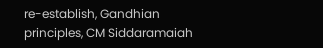re-establish, Gandhian principles, CM Siddaramaiah